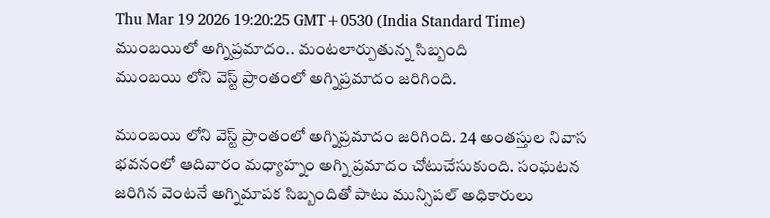Thu Mar 19 2026 19:20:25 GMT+0530 (India Standard Time)
ముంబయిలో అగ్నిప్రమాదం.. మంటలార్పుతున్న సిబ్బంది
ముంబయి లోని వెస్ట్ ప్రాంతంలో అగ్నిప్రమాదం జరిగింది.

ముంబయి లోని వెస్ట్ ప్రాంతంలో అగ్నిప్రమాదం జరిగింది. 24 అంతస్తుల నివాస భవనంలో ఆదివారం మధ్యాహ్నం అగ్ని ప్రమాదం చోటుచేసుకుంది. సంఘటన జరిగిన వెంటనే అగ్నిమాపక సిబ్బందితో పాటు మున్సిపల్ అధికారులు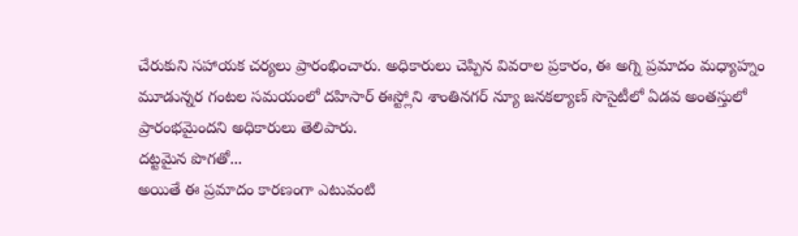చేరుకుని సహాయక చర్యలు ప్రారంభించారు. అధికారులు చెప్పిన వివరాల ప్రకారం, ఈ అగ్ని ప్రమాదం మధ్యాహ్నం మూడున్నర గంటల సమయంలో దహిసార్ ఈస్ట్లోని శాంతినగర్ న్యూ జనకల్యాణ్ సొసైటీలో ఏడవ అంతస్తులో ప్రారంభమైందని అధికారులు తెలిపారు.
దట్టమైన పొగతో...
అయితే ఈ ప్రమాదం కారణంగా ఎటువంటి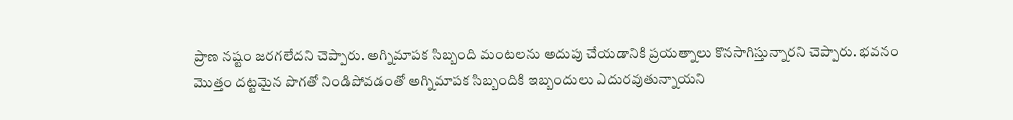ప్రాణ నష్టం జరగలేదని చెప్పారు. అగ్నిమాపక సిబ్బంది మంటలను అదుపు చేయడానికి ప్రయత్నాలు కొనసాగిస్తున్నారని చెప్పారు. భవనం మొత్తం దట్టమైన పొగతో నిండిపోవడంతో అగ్నిమాపక సిబ్బందికి ఇబ్బందులు ఎదురవుతున్నాయని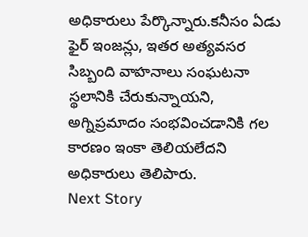అధికారులు పేర్కొన్నారు.కనీసం ఏడు ఫైర్ ఇంజన్లు, ఇతర అత్యవసర సిబ్బంది వాహనాలు సంఘటనా స్థలానికి చేరుకున్నాయని, అగ్నిప్రమాదం సంభవించడానికి గల కారణం ఇంకా తెలియలేదని అధికారులు తెలిపారు.
Next Story